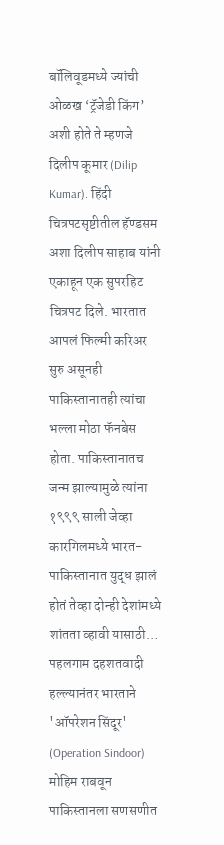बॉलिवूडमध्ये ज्यांची ओळख ‘ट्रॅजेडी किंग’ अशी होते ते म्हणजे दिलीप कूमार (Dilip Kumar). हिंदी चित्रपटसृष्टीतील हॅण्डसम अशा दिलीप साहाब यांनी एकाहून एक सुपरहिट चित्रपट दिले. भारतात आपलं फिल्मी करिअर सुरु असूनही पाकिस्तानातही त्यांचा भल्ला मोठा फॅनबेस होता. पाकिस्तानातच जन्म झाल्यामुळे त्यांना १९९९ साली जेव्हा कारगिलमध्ये भारत-पाकिस्तानात युद्ध झालं होतं तेव्हा दोन्ही देशांमध्ये शांतता व्हावी यासाठी…
पहलगाम दहशतवादी हल्ल्यानंतर भारताने 'ऑपरेशन सिंदूर' (Operation Sindoor) मोहिम राबवून पाकिस्तानला सणसणीत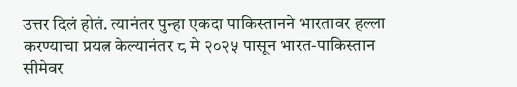उत्तर दिलं होतं. त्यानंतर पुन्हा एकदा पाकिस्तानने भारतावर हल्ला करण्याचा प्रयत्न केल्यानंतर ८ मे २०२५ पासून भारत-पाकिस्तान सीमेवर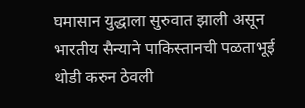घमासान युद्धाला सुरुवात झाली असून भारतीय सैन्याने पाकिस्तानची पळताभूई थोडी करुन ठेवली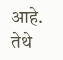आहे. तेथे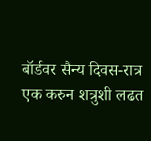बॉर्डवर सैन्य दिवस-रात्र एक करुन शत्रुशी लढत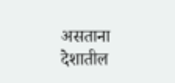असताना देशातील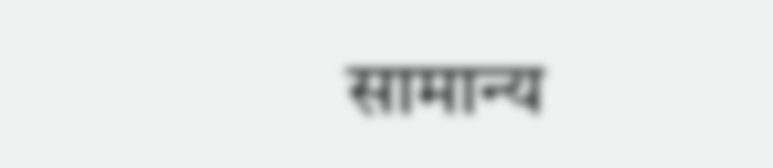सामान्य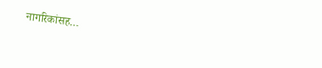नागरिकांसह…